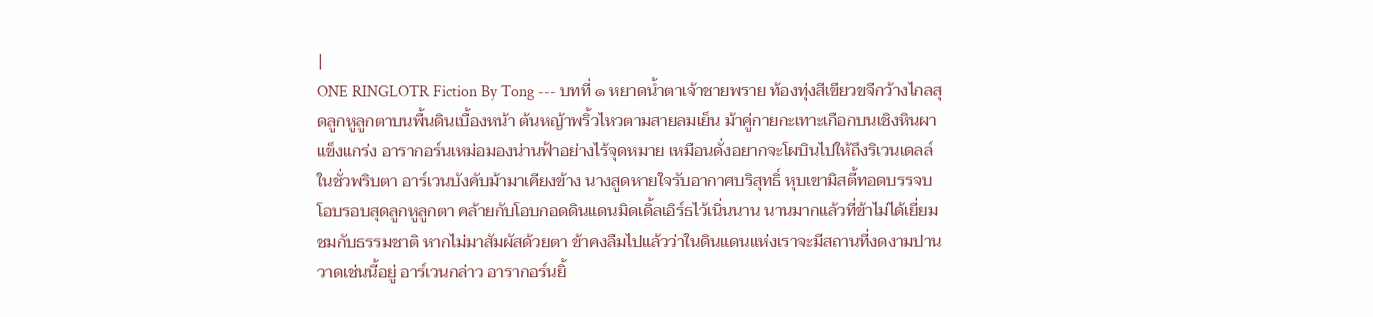|
ONE RINGLOTR Fiction By Tong --- บทที่ ๑ หยาดน้ำตาเจ้าชายพราย ท้องทุ่งสีเขียวขจีกว้างไกลสุดลูกหูลูกตาบนพื้นดินเบื้องหน้า ต้นหญ้าพริ้วไหวตามสายลมเย็น ม้าคู่กายกะเทาะเกือกบนเชิงหินผาแข็งแกร่ง อารากอร์นเหม่อมองน่านฟ้าอย่างไร้จุดหมาย เหมือนดั่งอยากจะโผบินไปให้ถึงริเวนเดลล์ในชั่วพริบตา อาร์เวนบังคับม้ามาเคียงข้าง นางสูดหายใจรับอากาศบริสุทธิ์ หุบเขามิสตี้ทอดบรรจบโอบรอบสุดลูกหูลูกตา คล้ายกับโอบกอดดินแดนมิดเดิ้ลเอิร์ธไว้เนิ่นนาน นานมากแล้วที่ข้าไม่ได้เยี่ยมชมกับธรรมชาติ หากไม่มาสัมผัสด้วยตา ข้าคงลืมไปแล้วว่าในดินแดนแห่งเราจะมีสถานที่งดงามปานวาดเช่นนี้อยู่ อาร์เวนกล่าว อารากอร์นยิ้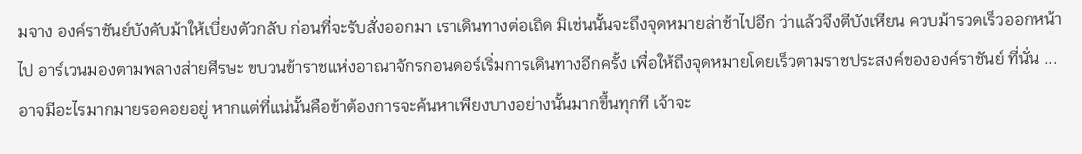มจาง องค์ราชันย์บังคับม้าให้เบี่ยงตัวกลับ ก่อนที่จะรับสั่งออกมา เราเดินทางต่อเถิด มิเช่นนั้นจะถึงจุดหมายล่าช้าไปอีก ว่าแล้วจึงตีบังเหียน ควบม้ารวดเร็วออกหน้าไป อาร์เวนมองตามพลางส่ายศีรษะ ขบวนข้าราชแห่งอาณาจักรกอนดอร์เริ่มการเดินทางอีกครั้ง เพื่อให้ถึงจุดหมายโดยเร็วตามราชประสงค์ขององค์ราชันย์ ที่นั่น ... อาจมีอะไรมากมายรอคอยอยู่ หากแต่ที่แน่นั้นคือข้าต้องการจะค้นหาเพียงบางอย่างนั้นมากขึ้นทุกที เจ้าจะ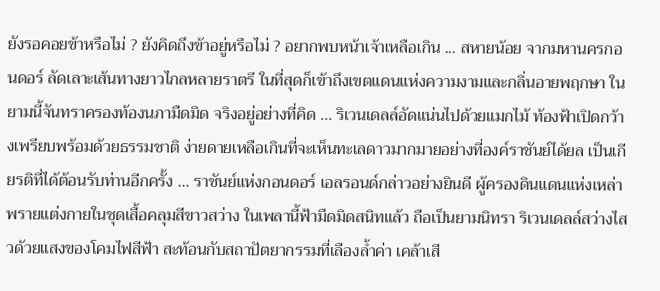ยังรอคอยข้าหรือไม่ ? ยังคิดถึงข้าอยู่หรือไม่ ? อยากพบหน้าเจ้าเหลือเกิน ... สหายน้อย จากมหานครกอนดอร์ ลัดเลาะเส้นทางยาวไกลหลายราตรี ในที่สุดก็เข้าถึงเขตแดนแห่งความงามและกลิ่นอายพฤกษา ในยามนี้จันทราครองท้องนภามืดมิด จริงอยู่อย่างที่คิด ... ริเวนเดลล์อัดแน่นไปด้วยแมกไม้ ท้องฟ้าเปิดกว้างเพรียบพร้อมด้วยธรรมชาติ ง่ายดายเหลือเกินที่จะเห็นทะเลดาวมากมายอย่างที่องค์ราชันย์ได้ยล เป็นเกียรติที่ได้ต้อนรับท่านอีกครั้ง ... ราชันย์แห่งกอนดอร์ เอลรอนด์กล่าวอย่างยินดี ผู้ครองดินแดนแห่งเหล่าพรายแต่งกายในชุดเสื้อคลุมสีขาวสว่าง ในเพลานี้ฟ้ามืดมิดสนิทแล้ว ถือเป็นยามนิทรา ริเวนเดลล์สว่างไสวด้วยแสงของโคมไฟสีฟ้า สะท้อนกับสถาปัตยากรรมที่เลืองล้ำค่า เคล้าเสี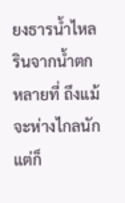ยงธารน้ำไหลรินจากน้ำตกหลายที่ ถึงแม้จะห่างไกลนักแต่ก็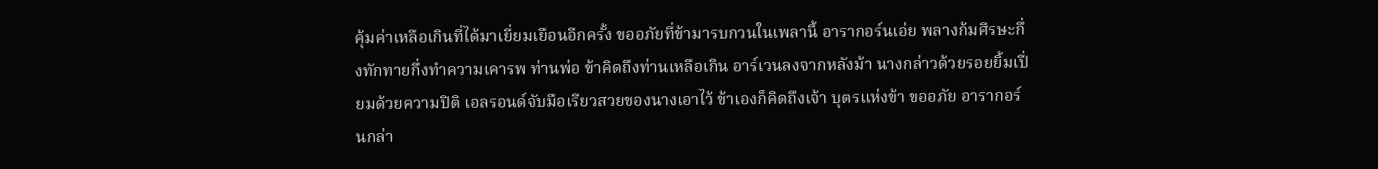คุ้มค่าเหลือเกินที่ได้มาเยี่ยมเยือนอีกครั้ง ขออภัยที่ข้ามารบกวนในเพลานี้ อารากอร์นเอ่ย พลางก้มศีรษะกึ่งทักทายกึ่งทำความเคารพ ท่านพ่อ ข้าคิดถึงท่านเหลือเกิน อาร์เวนลงจากหลังม้า นางกล่าวด้วยรอยยิ้มเปี่ยมด้วยความปิติ เอลรอนด์จับมือเรียวสวยของนางเอาไว้ ข้าเองก็คิดถึงเจ้า บุตรแห่งข้า ขออภัย อารากอร์นกล่า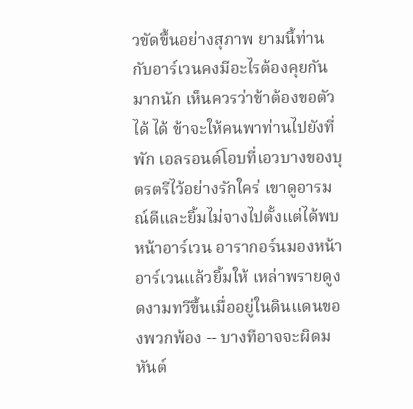วขัดขึ้นอย่างสุภาพ ยามนี้ท่านกับอาร์เวนคงมีอะไรต้องคุยกันมากนัก เห็นควรว่าข้าต้องขอตัว ได้ ได้ ข้าจะให้คนพาท่านไปยังที่พัก เอลรอนด์โอบที่เอวบางของบุตรตรีไว้อย่างรักใคร่ เขาดูอารมณ์ดีและยิ้มไม่จางไปตั้งแต่ได้พบหน้าอาร์เวน อารากอร์นมองหน้าอาร์เวนแล้วยิ้มให้ เหล่าพรายดูงดงามทวีขึ้นเมื่ออยู่ในดินแดนของพวกพ้อง -- บางทีอาจจะผิดมหันต์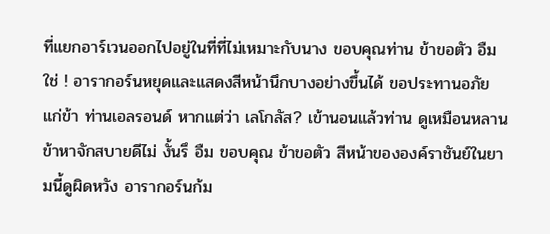ที่แยกอาร์เวนออกไปอยู่ในที่ที่ไม่เหมาะกับนาง ขอบคุณท่าน ข้าขอตัว อืม ใช่ ! อารากอร์นหยุดและแสดงสีหน้านึกบางอย่างขึ้นได้ ขอประทานอภัยแก่ข้า ท่านเอลรอนด์ หากแต่ว่า เลโกลัส? เข้านอนแล้วท่าน ดูเหมือนหลานข้าหาจักสบายดีไม่ งั้นรึ อืม ขอบคุณ ข้าขอตัว สีหน้าขององค์ราชันย์ในยามนี้ดูผิดหวัง อารากอร์นก้ม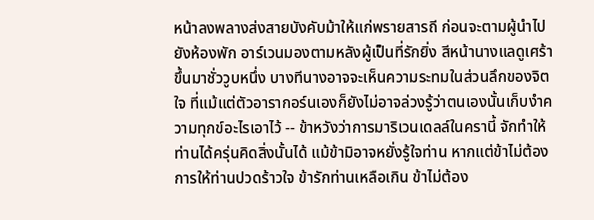หน้าลงพลางส่งสายบังคับม้าให้แก่พรายสารถี ก่อนจะตามผู้นำไปยังห้องพัก อาร์เวนมองตามหลังผู้เป็นที่รักยิ่ง สีหน้านางแลดูเศร้าขึ้นมาชั่ววูบหนึ่ง บางทีนางอาจจะเห็นความระทมในส่วนลึกของจิตใจ ที่แม้แต่ตัวอารากอร์นเองก็ยังไม่อาจล่วงรู้ว่าตนเองนั้นเก็บงำความทุกข์อะไรเอาไว้ -- ข้าหวังว่าการมาริเวนเดลล์ในครานี้ จักทำให้ท่านได้ครุ่นคิดสิ่งนั้นได้ แม้ข้ามิอาจหยั่งรู้ใจท่าน หากแต่ข้าไม่ต้องการให้ท่านปวดร้าวใจ ข้ารักท่านเหลือเกิน ข้าไม่ต้อง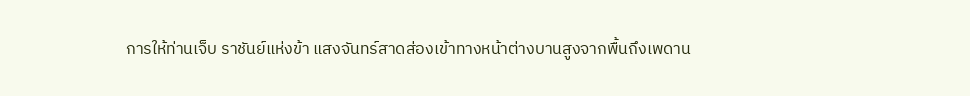การให้ท่านเจ็บ ราชันย์แห่งข้า แสงจันทร์สาดส่องเข้าทางหน้าต่างบานสูงจากพื้นถึงเพดาน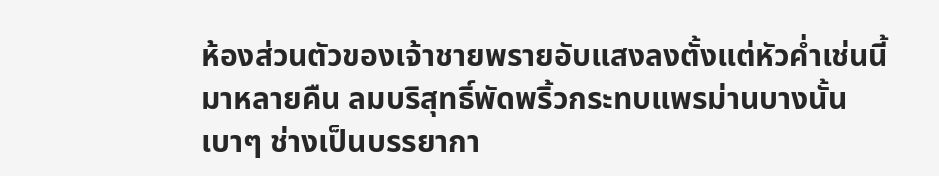ห้องส่วนตัวของเจ้าชายพรายอับแสงลงตั้งแต่หัวค่ำเช่นนี้มาหลายคืน ลมบริสุทธิ์พัดพริ้วกระทบแพรม่านบางนั้นเบาๆ ช่างเป็นบรรยากา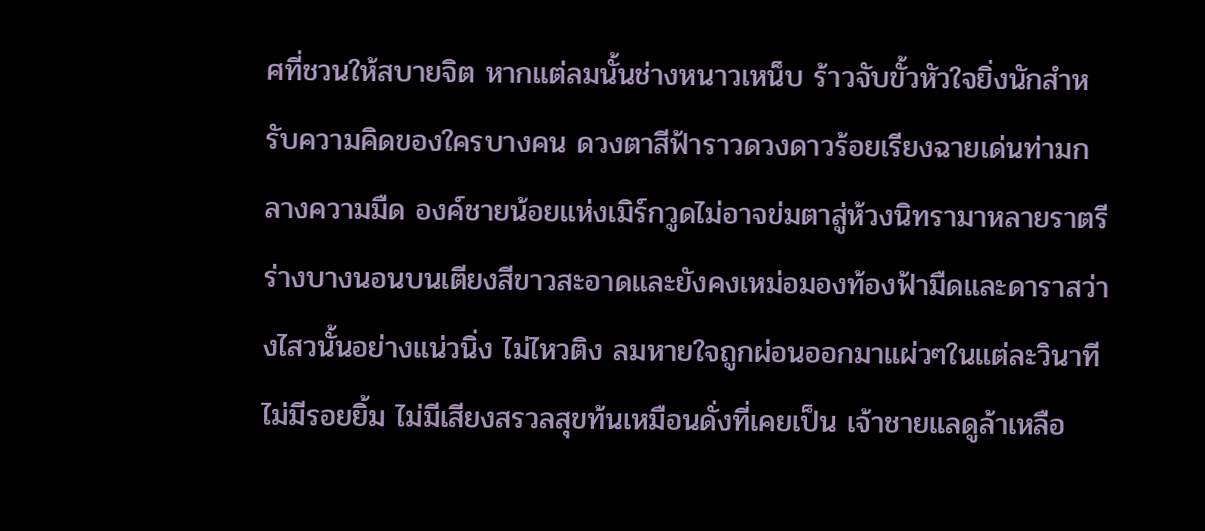ศที่ชวนให้สบายจิต หากแต่ลมนั้นช่างหนาวเหน็บ ร้าวจับขั้วหัวใจยิ่งนักสำหรับความคิดของใครบางคน ดวงตาสีฟ้าราวดวงดาวร้อยเรียงฉายเด่นท่ามกลางความมืด องค์ชายน้อยแห่งเมิร์กวูดไม่อาจข่มตาสู่ห้วงนิทรามาหลายราตรี ร่างบางนอนบนเตียงสีขาวสะอาดและยังคงเหม่อมองท้องฟ้ามืดและดาราสว่างไสวนั้นอย่างแน่วนิ่ง ไม่ไหวติง ลมหายใจถูกผ่อนออกมาแผ่วๆในแต่ละวินาที ไม่มีรอยยิ้ม ไม่มีเสียงสรวลสุขท้นเหมือนดั่งที่เคยเป็น เจ้าชายแลดูล้าเหลือ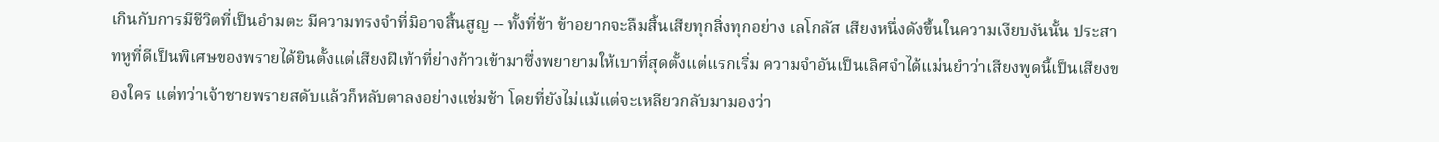เกินกับการมีชีวิตที่เป็นอำมตะ มีความทรงจำที่มิอาจสิ้นสูญ -- ทั้งที่ข้า ข้าอยากจะลืมสิ้นเสียทุกสิ่งทุกอย่าง เลโกลัส เสียงหนึ่งดังขึ้นในความเงียบงันนั้น ประสาทหูที่ดีเป็นพิเศษของพรายได้ยินตั้งแต่เสียงฝีเท้าที่ย่างก้าวเข้ามาซึ่งพยายามให้เบาที่สุดตั้งแต่แรกเริ่ม ความจำอันเป็นเลิศจำได้แม่นยำว่าเสียงพูดนี้เป็นเสียงของใคร แต่ทว่าเจ้าชายพรายสดับแล้วก็หลับตาลงอย่างแช่มช้า โดยที่ยังไม่แม้แต่จะเหลียวกลับมามองว่า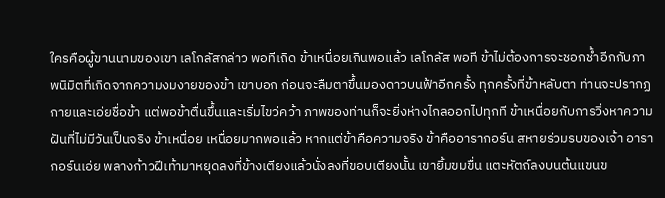ใครคือผู้ขานนามของเขา เลโกลัสกล่าว พอทีเถิด ข้าเหนื่อยเกินพอแล้ว เลโกลัส พอที ข้าไม่ต้องการจะชอกช้ำอีกกับภาพนิมิตที่เกิดจากความงมงายของข้า เขาบอก ก่อนจะลืมตาขึ้นมองดาวบนฟ้าอีกครั้ง ทุกครั้งที่ข้าหลับตา ท่านจะปรากฏกายและเอ่ยชื่อข้า แต่พอข้าตื่นขึ้นและเริ่มไขว่คว้า ภาพของท่านก็จะยิ่งห่างไกลออกไปทุกที ข้าเหนื่อยกับการวิ่งหาความฝันที่ไม่มีวันเป็นจริง ข้าเหนื่อย เหนื่อยมากพอแล้ว หากแต่ข้าคือความจริง ข้าคืออารากอร์น สหายร่วมรบของเจ้า อารากอร์นเอ่ย พลางก้าวฝีเท้ามาหยุดลงที่ข้างเตียงแล้วนั่งลงที่ขอบเตียงนั้น เขายิ้มขมขื่น แตะหัตถ์ลงบนต้นแขนข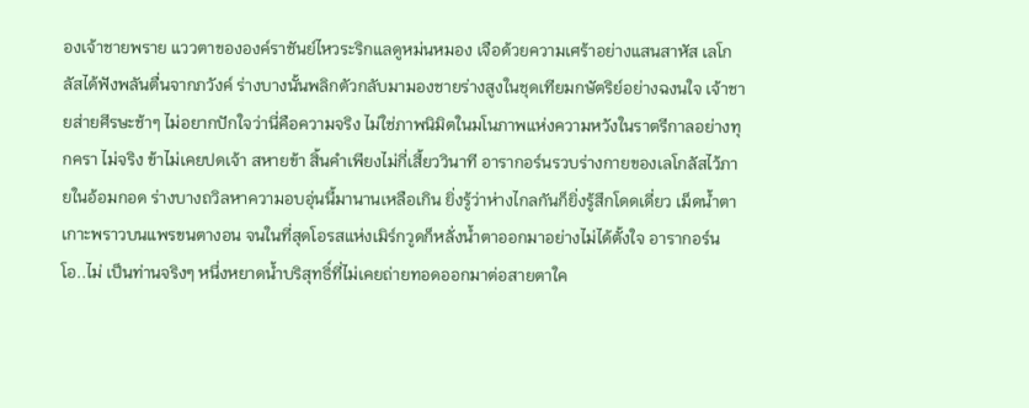องเจ้าชายพราย แววตาขององค์ราชันย์ไหวระริกแลดูหม่นหมอง เจือด้วยความเศร้าอย่างแสนสาหัส เลโกลัสได้ฟังพลันตื่นจากภวังค์ ร่างบางนั้นพลิกตัวกลับมามองชายร่างสูงในชุดเทียมกษัตริย์อย่างฉงนใจ เจ้าชายส่ายศีรษะช้าๆ ไม่อยากปักใจว่านี่คือความจริง ไม่ใช่ภาพนิมิตในมโนภาพแห่งความหวังในราตรีกาลอย่างทุกครา ไม่จริง ข้าไม่เคยปดเจ้า สหายข้า สิ้นคำเพียงไม่กี่เสี้ยววินาที อารากอร์นรวบร่างกายของเลโกลัสไว้ภายในอ้อมกอด ร่างบางถวิลหาความอบอุ่นนี้มานานเหลือเกิน ยิ่งรู้ว่าห่างไกลกันก็ยิ่งรู้สึกโดดเดี่ยว เม็ดน้ำตาเกาะพราวบนแพรขนตางอน จนในที่สุดโอรสแห่งเมิร์กวูดก็หลั่งน้ำตาออกมาอย่างไม่ได้ตั้งใจ อารากอร์น โอ..ไม่ เป็นท่านจริงๆ หนึ่งหยาดน้ำบริสุทธิ์ที่ไม่เคยถ่ายทอดออกมาต่อสายตาใค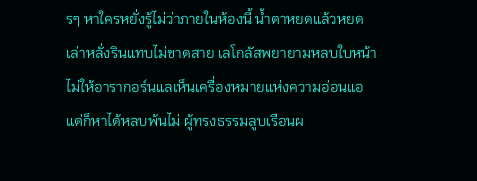รๆ หาใครหยั่งรู้ไม่ว่าภายในห้องนี้ น้ำตาหยดแล้วหยดเล่าหลั่งรินแทบไม่ขาดสาย เลโกลัสพยายามหลบใบหน้าไม่ให้อารากอร์นแลเห็นเครื่องหมายแห่งความอ่อนแอ แต่ก็หาได้หลบพ้นไม่ ผู้ทรงธรรมลูบเรือนผ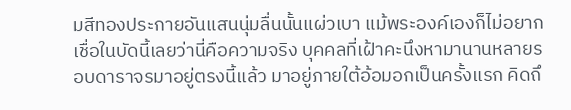มสีทองประกายอันแสนนุ่มลื่นนั้นแผ่วเบา แม้พระองค์เองก็ไม่อยากเชื่อในบัดนี้เลยว่านี่คือความจริง บุคคลที่เฝ้าคะนึงหามานานหลายรอบดาราจรมาอยู่ตรงนี้แล้ว มาอยู่ภายใต้อ้อมอกเป็นครั้งแรก คิดถึ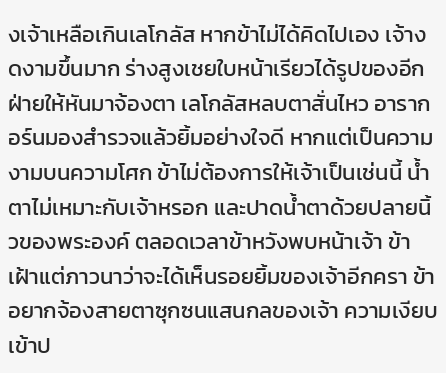งเจ้าเหลือเกินเลโกลัส หากข้าไม่ได้คิดไปเอง เจ้างดงามขึ้นมาก ร่างสูงเชยใบหน้าเรียวได้รูปของอีกฝ่ายให้หันมาจ้องตา เลโกลัสหลบตาสั่นไหว อารากอร์นมองสำรวจแล้วยิ้มอย่างใจดี หากแต่เป็นความงามบนความโศก ข้าไม่ต้องการให้เจ้าเป็นเช่นนี้ น้ำตาไม่เหมาะกับเจ้าหรอก และปาดน้ำตาด้วยปลายนิ้วของพระองค์ ตลอดเวลาข้าหวังพบหน้าเจ้า ข้าเฝ้าแต่ภาวนาว่าจะได้เห็นรอยยิ้มของเจ้าอีกครา ข้าอยากจ้องสายตาซุกซนแสนกลของเจ้า ความเงียบเข้าป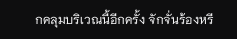กคลุมบริเวณนี้อีกครั้ง จักจั่นร้องหรี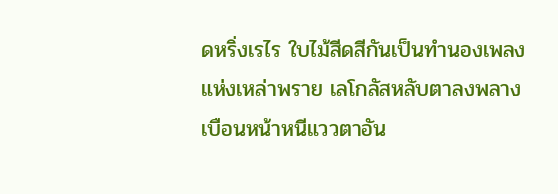ดหริ่งเรไร ใบไม้สีดสีกันเป็นทำนองเพลงแห่งเหล่าพราย เลโกลัสหลับตาลงพลางเบือนหน้าหนีแววตาอัน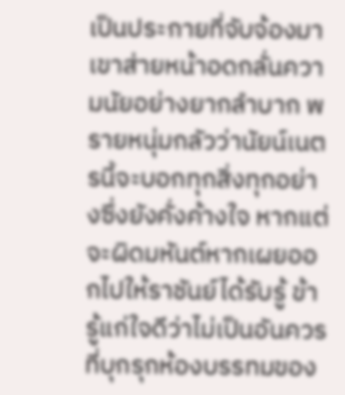เป็นประกายที่จับจ้องมา เขาส่ายหน้าอดกลั่นความนัยอย่างยากลำบาก พรายหนุ่มกลัวว่านัยน์เนตรนี้จะบอกทุกสิ่งทุกอย่างซึ่งยังคั่งค้างใจ หากแต่จะผิดมหันต์หากเผยออกไปให้ราชันย์ได้รับรู้ ข้ารู้แก่ใจดีว่าไม่เป็นอันควรที่บุกรุกห้องบรรทมของ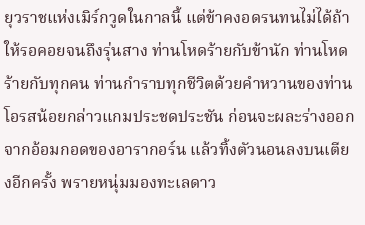ยุวราชแห่งเมิร์กวูดในกาลนี้ แต่ข้าคงอดรนทนไม่ได้ถ้าให้รอคอยจนถึงรุ่นสาง ท่านโหดร้ายกับข้านัก ท่านโหดร้ายกับทุกคน ท่านกำราบทุกชีวิตด้วยคำหวานของท่าน โอรสน้อยกล่าวแกมประชดประชัน ก่อนจะผละร่างออกจากอ้อมกอดของอารากอร์น แล้วทิ้งตัวนอนลงบนเตียงอีกครั้ง พรายหนุ่มมองทะเลดาว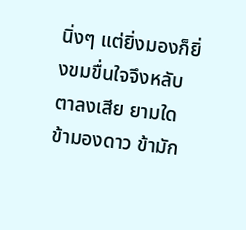นิ่งๆ แต่ยิ่งมองก็ยิ่งขมขื่นใจจึงหลับตาลงเสีย ยามใดข้ามองดาว ข้ามัก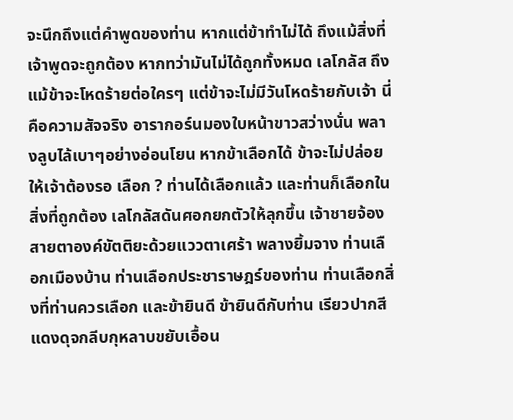จะนึกถึงแต่คำพูดของท่าน หากแต่ข้าทำไม่ได้ ถึงแม้สิ่งที่เจ้าพูดจะถูกต้อง หากทว่ามันไม่ได้ถูกทั้งหมด เลโกลัส ถึงแม้ข้าจะโหดร้ายต่อใครๆ แต่ข้าจะไม่มีวันโหดร้ายกับเจ้า นี่คือความสัจจริง อารากอร์นมองใบหน้าขาวสว่างนั่น พลางลูบไล้เบาๆอย่างอ่อนโยน หากข้าเลือกได้ ข้าจะไม่ปล่อยให้เจ้าต้องรอ เลือก ? ท่านได้เลือกแล้ว และท่านก็เลือกในสิ่งที่ถูกต้อง เลโกลัสดันศอกยกตัวให้ลุกขึ้น เจ้าชายจ้องสายตาองค์ขัตติยะด้วยแววตาเศร้า พลางยิ้มจาง ท่านเลือกเมืองบ้าน ท่านเลือกประชาราษฎร์ของท่าน ท่านเลือกสิ่งที่ท่านควรเลือก และข้ายินดี ข้ายินดีกับท่าน เรียวปากสีแดงดุจกลีบกุหลาบขยับเอื้อน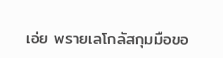เอ่ย พรายเลโกลัสกุมมือขอ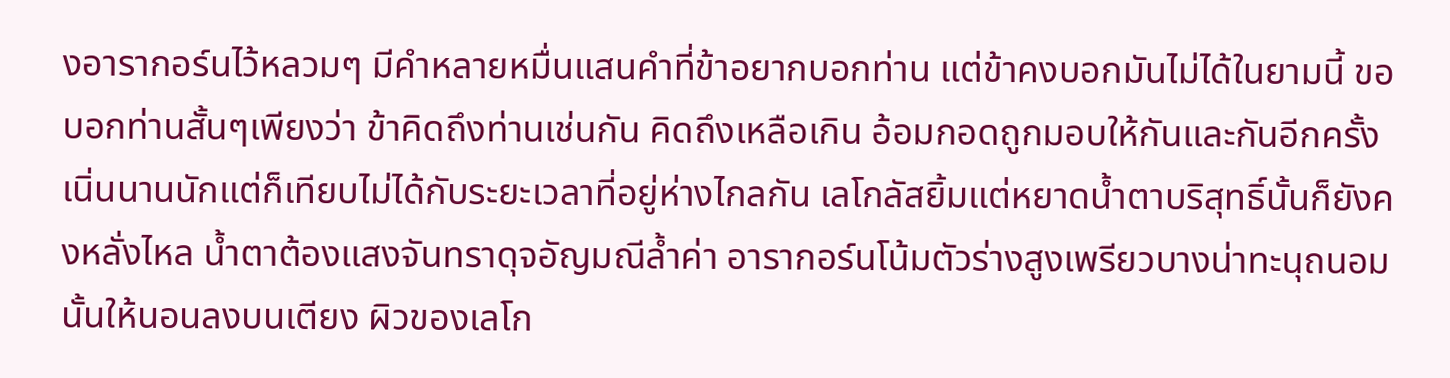งอารากอร์นไว้หลวมๆ มีคำหลายหมื่นแสนคำที่ข้าอยากบอกท่าน แต่ข้าคงบอกมันไม่ได้ในยามนี้ ขอบอกท่านสั้นๆเพียงว่า ข้าคิดถึงท่านเช่นกัน คิดถึงเหลือเกิน อ้อมกอดถูกมอบให้กันและกันอีกครั้ง เนิ่นนานนักแต่ก็เทียบไม่ได้กับระยะเวลาที่อยู่ห่างไกลกัน เลโกลัสยิ้มแต่หยาดน้ำตาบริสุทธิ์นั้นก็ยังคงหลั่งไหล น้ำตาต้องแสงจันทราดุจอัญมณีล้ำค่า อารากอร์นโน้มตัวร่างสูงเพรียวบางน่าทะนุถนอมนั้นให้นอนลงบนเตียง ผิวของเลโก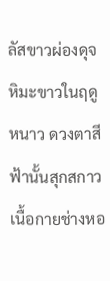ลัสขาวผ่องดุจหิมะขาวในฤดูหนาว ดวงตาสีฟ้านั้นสุกสกาว เนื้อกายช่างหอ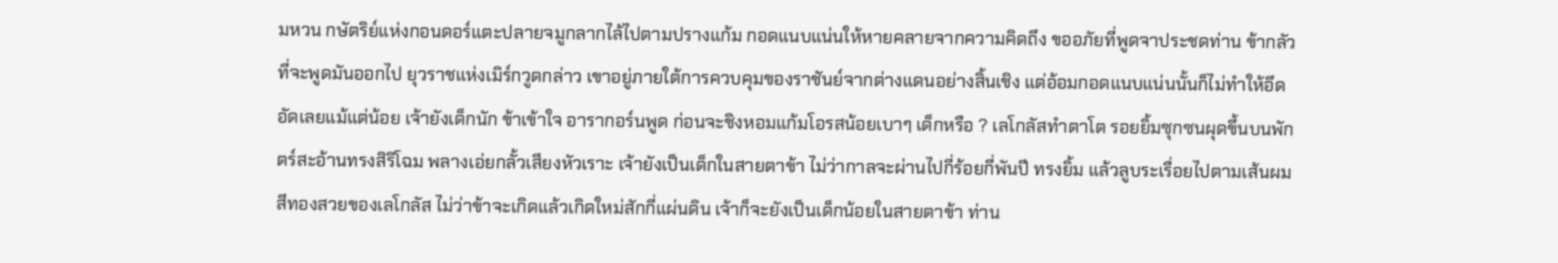มหวน กษัตริย์แห่งกอนดอร์แตะปลายจมูกลากไล้ไปตามปรางแก้ม กอดแนบแน่นให้หายคลายจากความคิดถึง ขออภัยที่พูดจาประชดท่าน ข้ากลัวที่จะพูดมันออกไป ยุวราชแห่งเมิร์กวูดกล่าว เขาอยู่ภายใต้การควบคุมของราชันย์จากต่างแดนอย่างสิ้นเชิง แต่อ้อมกอดแนบแน่นนั้นก็ไม่ทำให้อึดอัดเลยแม้แต่น้อย เจ้ายังเด็กนัก ข้าเข้าใจ อารากอร์นพูด ก่อนจะชิงหอมแก้มโอรสน้อยเบาๆ เด็กหรือ ? เลโกลัสทำตาโต รอยยิ้มซุกซนผุดขึ้นบนพักตร์สะอ้านทรงสิริโฉม พลางเอ่ยกลั้วเสียงหัวเราะ เจ้ายังเป็นเด็กในสายตาข้า ไม่ว่ากาลจะผ่านไปกี่ร้อยกี่พันปี ทรงยิ้ม แล้วลูบระเรื่อยไปตามเส้นผมสีทองสวยของเลโกลัส ไม่ว่าข้าจะเกิดแล้วเกิดใหม่สักกี่แผ่นดิน เจ้าก็จะยังเป็นเด็กน้อยในสายตาข้า ท่าน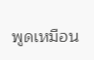พูดเหมือน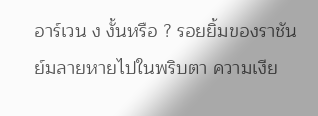อาร์เวน ง งั้นหรือ ? รอยยิ้มของราชันย์มลายหายไปในพริบตา ความเงีย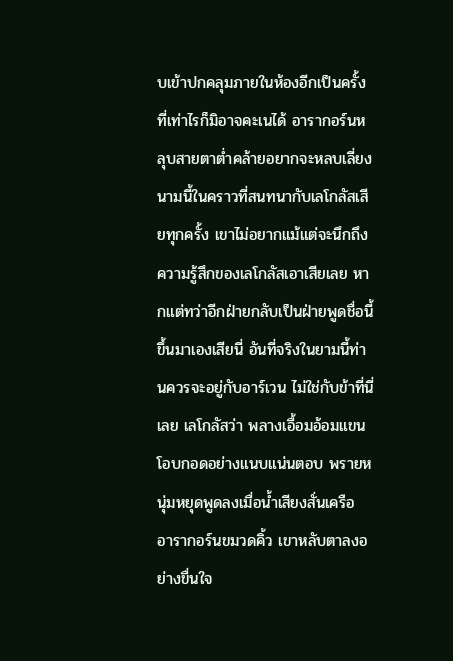บเข้าปกคลุมภายในห้องอีกเป็นครั้งที่เท่าไรก็มิอาจคะเนได้ อารากอร์นหลุบสายตาต่ำคล้ายอยากจะหลบเลี่ยงนามนี้ในคราวที่สนทนากับเลโกลัสเสียทุกครั้ง เขาไม่อยากแม้แต่จะนึกถึงความรู้สึกของเลโกลัสเอาเสียเลย หากแต่ทว่าอีกฝ่ายกลับเป็นฝ่ายพูดชื่อนี้ขึ้นมาเองเสียนี่ อันที่จริงในยามนี้ท่านควรจะอยู่กับอาร์เวน ไม่ใช่กับข้าที่นี่เลย เลโกลัสว่า พลางเอื้อมอ้อมแขนโอบกอดอย่างแนบแน่นตอบ พรายหนุ่มหยุดพูดลงเมื่อน้ำเสียงสั่นเครือ อารากอร์นขมวดคิ้ว เขาหลับตาลงอย่างขื่นใจ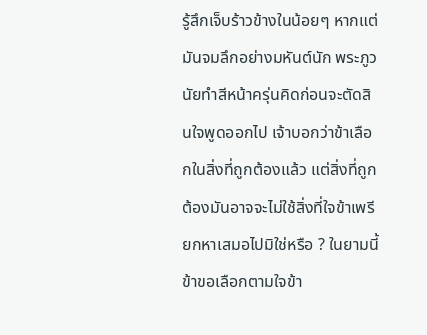รู้สึกเจ็บร้าวข้างในน้อยๆ หากแต่มันจมลึกอย่างมหันต์นัก พระภูวนัยทำสีหน้าครุ่นคิดก่อนจะตัดสินใจพูดออกไป เจ้าบอกว่าข้าเลือกในสิ่งที่ถูกต้องแล้ว แต่สิ่งที่ถูกต้องมันอาจจะไม่ใช้สิ่งที่ใจข้าเพรียกหาเสมอไปมิใช่หรือ ? ในยามนี้ข้าขอเลือกตามใจข้า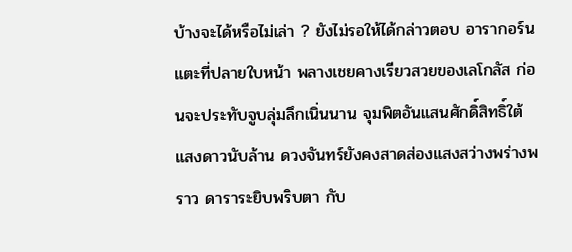บ้างจะได้หรือไม่เล่า ? ยังไม่รอให้ได้กล่าวตอบ อารากอร์นแตะที่ปลายใบหน้า พลางเชยคางเรียวสวยของเลโกลัส ก่อนจะประทับจูบลุ่มลึกเนิ่นนาน จุมพิตอันแสนศักดิ์สิทธิ์ใต้แสงดาวนับล้าน ดวงจันทร์ยังคงสาดส่องแสงสว่างพร่างพราว ดาราระยิบพริบตา กับ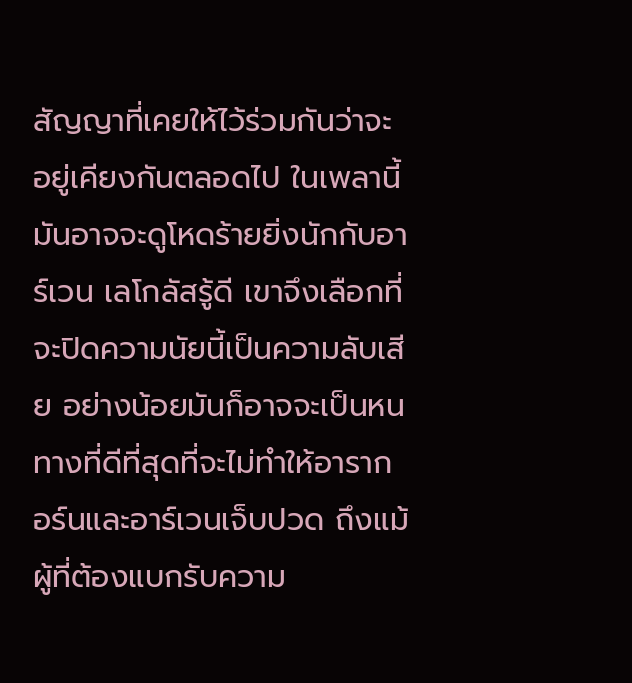สัญญาที่เคยให้ไว้ร่วมกันว่าจะอยู่เคียงกันตลอดไป ในเพลานี้มันอาจจะดูโหดร้ายยิ่งนักกับอาร์เวน เลโกลัสรู้ดี เขาจึงเลือกที่จะปิดความนัยนี้เป็นความลับเสีย อย่างน้อยมันก็อาจจะเป็นหนทางที่ดีที่สุดที่จะไม่ทำให้อารากอร์นและอาร์เวนเจ็บปวด ถึงแม้ผู้ที่ต้องแบกรับความ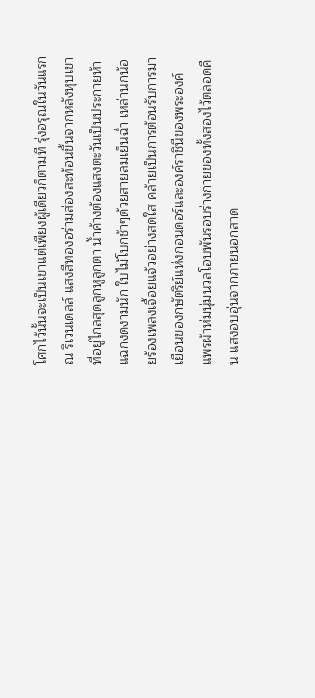โศกไว้นั้นจะเป็นเขาแต่เพียงผู้เดียวก็ตามที รุ่งอรุณในวันแรก ณ ริเวนเดลล์ แสงสีทองอร่ามส่องสะท้อนขึ้นจากหลังหุบเขาที่อยู่ไกลสุดลูกหูลูกตา น้ำค้างต้องแสงตะวันเป็นประกายห้าแฉกงดงามนัก ใบไม้โบกช้าๆด้วยสายลมเย็นฉ่ำ เหล่านกน้อยร้องเพลงเจื้อยแจ้วอย่างสดใส คล้ายเป็นการต้อนรับการมาเยือนของกษัตริย์แห่งกอนดอร์และองค์ราชินีของพระองค์ แพรผ้าห่มนุ่มนวลโอบพันรอบร่างกายของทั้งสองไว้ตลอดคืน แสงอบอุ่นจากภายนอกสาด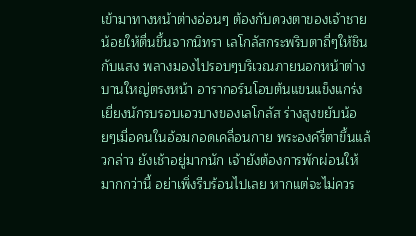เข้ามาทางหน้าต่างอ่อนๆ ต้องกับดวงตาของเจ้าชายน้อยให้ตื่นขึ้นจากนิทรา เลโกลัสกระพริบตาถี่ๆให้ชินกับแสง พลางมองไปรอบๆบริเวณภายนอกหน้าต่างบานใหญ่ตรงหน้า อารากอร์นโอบต้นแขนแข็งแกร่งเยี่ยงนักรบรอบเอวบางของเลโกลัส ร่างสูงขยับน้อยๆเมื่อคนในอ้อมกอดเคลื่อนกาย พระองค์รี่ตาขึ้นแล้วกล่าว ยังเช้าอยู่มากนัก เจ้ายังต้องการพักผ่อนให้มากกว่านี้ อย่าเพิ่งรีบร้อนไปเลย หากแต่จะไม่ควร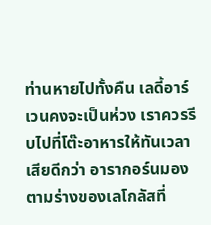ท่านหายไปทั้งคืน เลดี้อาร์เวนคงจะเป็นห่วง เราควรรีบไปที่โต๊ะอาหารให้ทันเวลาเสียดีกว่า อารากอร์นมองตามร่างของเลโกลัสที่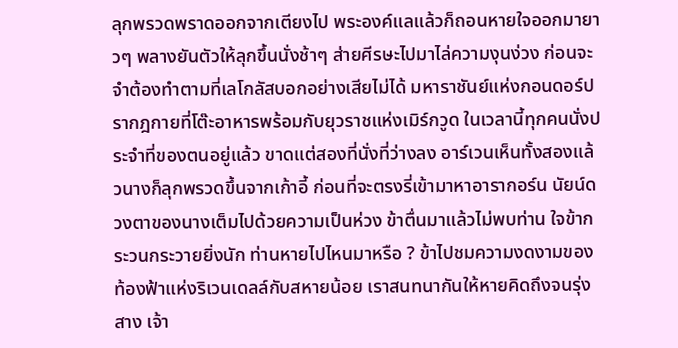ลุกพรวดพราดออกจากเตียงไป พระองค์แลแล้วก็ถอนหายใจออกมายาวๆ พลางยันตัวให้ลุกขึ้นนั่งช้าๆ ส่ายศีรษะไปมาไล่ความงุนง่วง ก่อนจะจำต้องทำตามที่เลโกลัสบอกอย่างเสียไม่ได้ มหาราชันย์แห่งกอนดอร์ปรากฎกายที่โต๊ะอาหารพร้อมกับยุวราชแห่งเมิร์กวูด ในเวลานี้ทุกคนนั่งประจำที่ของตนอยู่แล้ว ขาดแต่สองที่นั่งที่ว่างลง อาร์เวนเห็นทั้งสองแล้วนางก็ลุกพรวดขึ้นจากเก้าอี้ ก่อนที่จะตรงรี่เข้ามาหาอารากอร์น นัยน์ดวงตาของนางเต็มไปด้วยความเป็นห่วง ข้าตื่นมาแล้วไม่พบท่าน ใจข้ากระวนกระวายยิ่งนัก ท่านหายไปไหนมาหรือ ? ข้าไปชมความงดงามของท้องฟ้าแห่งริเวนเดลล์กับสหายน้อย เราสนทนากันให้หายคิดถึงจนรุ่งสาง เจ้า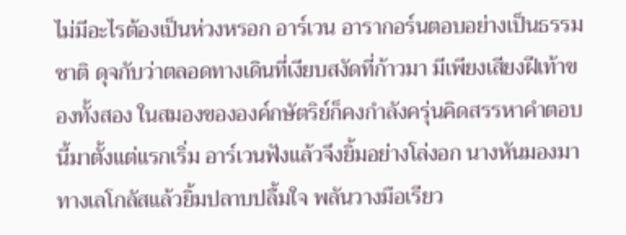ไม่มีอะไรต้องเป็นห่วงหรอก อาร์เวน อารากอร์นตอบอย่างเป็นธรรมชาติ ดุจกับว่าตลอดทางเดินที่เงียบสงัดที่ก้าวมา มีเพียงเสียงฝีเท้าของทั้งสอง ในสมองขององค์กษัตริย์ก็คงกำลังครุ่นคิดสรรหาคำตอบนี้มาตั้งแต่แรกเริ่ม อาร์เวนฟังแล้วจึงยิ้มอย่างโล่งอก นางหันมองมาทางเลโกลัสแล้วยิ้มปลาบปลื้มใจ พลันวางมือเรียว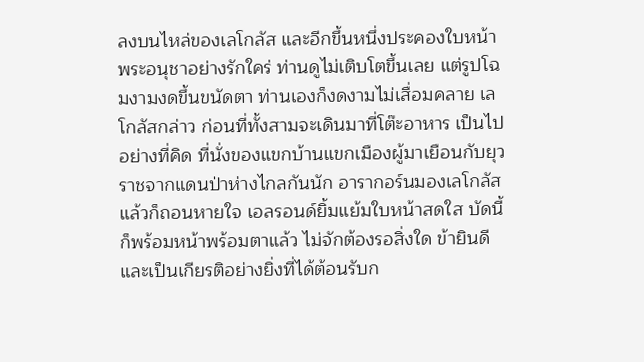ลงบนไหล่ของเลโกลัส และอีกขึ้นหนึ่งประคองใบหน้าพระอนุชาอย่างรักใคร่ ท่านดูไม่เติบโตขึ้นเลย แต่รูปโฉมงามงดขึ้นขนัดตา ท่านเองก็งดงามไม่เสื่อมคลาย เลโกลัสกล่าว ก่อนที่ทั้งสามจะเดินมาที่โต๊ะอาหาร เป็นไปอย่างที่คิด ที่นั่งของแขกบ้านแขกเมืองผู้มาเยือนกับยุวราชจากแดนป่าห่างไกลกันนัก อารากอร์นมองเลโกลัสแล้วก็ถอนหายใจ เอลรอนด์ยิ้มแย้มใบหน้าสดใส บัดนี้ก็พร้อมหน้าพร้อมตาแล้ว ไม่จักต้องรอสิ่งใด ข้ายินดีและเป็นเกียรติอย่างยิ่งที่ได้ต้อนรับก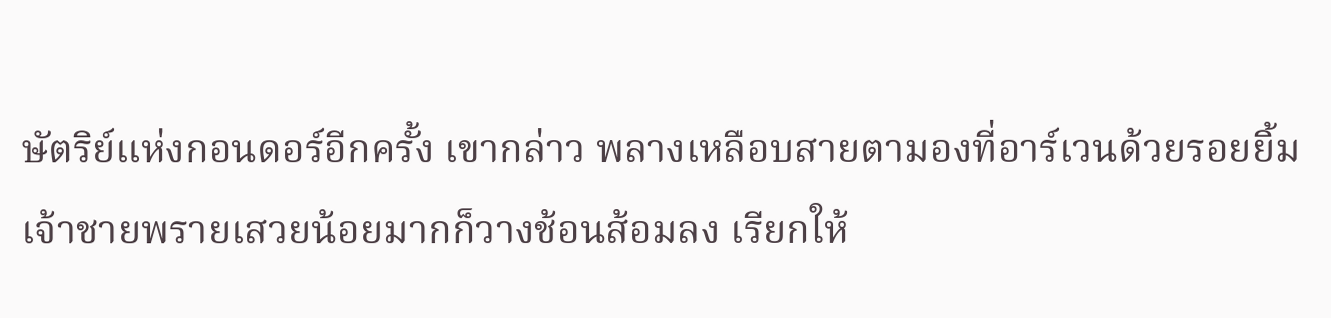ษัตริย์แห่งกอนดอร์อีกครั้ง เขากล่าว พลางเหลือบสายตามองที่อาร์เวนด้วยรอยยิ้ม เจ้าชายพรายเสวยน้อยมากก็วางช้อนส้อมลง เรียกให้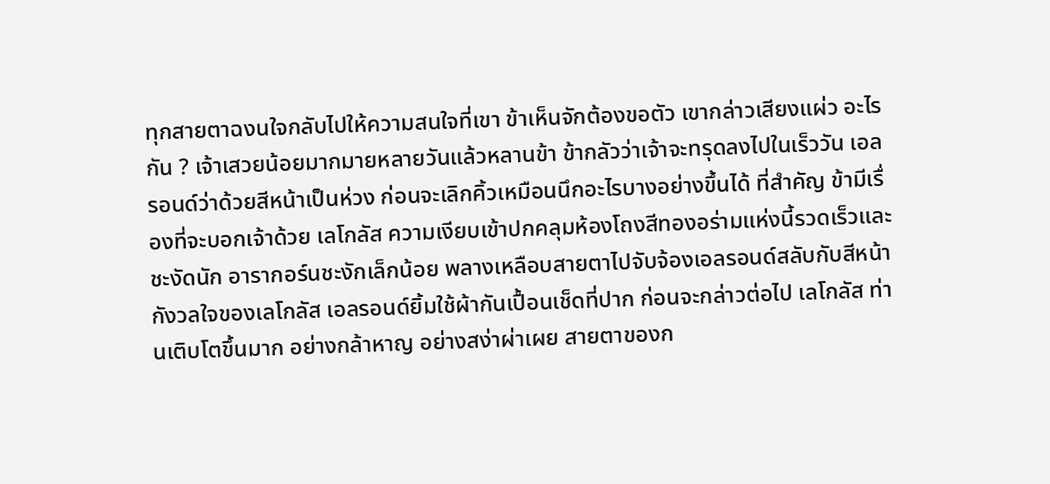ทุกสายตาฉงนใจกลับไปให้ความสนใจที่เขา ข้าเห็นจักต้องขอตัว เขากล่าวเสียงแผ่ว อะไรกัน ? เจ้าเสวยน้อยมากมายหลายวันแล้วหลานข้า ข้ากลัวว่าเจ้าจะทรุดลงไปในเร็ววัน เอลรอนด์ว่าด้วยสีหน้าเป็นห่วง ก่อนจะเลิกคิ้วเหมือนนึกอะไรบางอย่างขึ้นได้ ที่สำคัญ ข้ามีเรื่องที่จะบอกเจ้าด้วย เลโกลัส ความเงียบเข้าปกคลุมห้องโถงสีทองอร่ามแห่งนี้รวดเร็วและชะงัดนัก อารากอร์นชะงักเล็กน้อย พลางเหลือบสายตาไปจับจ้องเอลรอนด์สลับกับสีหน้ากังวลใจของเลโกลัส เอลรอนด์ยิ้มใช้ผ้ากันเปื้อนเช็ดที่ปาก ก่อนจะกล่าวต่อไป เลโกลัส ท่านเติบโตขึ้นมาก อย่างกล้าหาญ อย่างสง่าผ่าเผย สายตาของก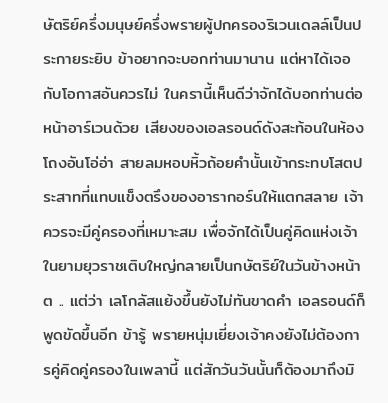ษัตริย์ครึ่งมนุษย์ครึ่งพรายผู้ปกครองริเวนเดลล์เป็นประกายระยิบ ข้าอยากจะบอกท่านมานาน แต่หาได้เจอกับโอกาสอันควรไม่ ในครานี้เห็นดีว่าจักได้บอกท่านต่อหน้าอาร์เวนด้วย เสียงของเอลรอนด์ดังสะท้อนในห้องโถงอันโอ่อ่า สายลมหอบหิ้วถ้อยคำนั้นเข้ากระทบโสตประสาทที่แทบแข็งตรึงของอารากอร์นให้แตกสลาย เจ้าควรจะมีคู่ครองที่เหมาะสม เพื่อจักได้เป็นคู่คิดแห่งเจ้าในยามยุวราชเติบใหญ่กลายเป็นกษัตริย์ในวันข้างหน้า ต .. แต่ว่า เลโกลัสแย้งขึ้นยังไม่ทันขาดคำ เอลรอนด์ก็พูดขัดขึ้นอีก ข้ารู้ พรายหนุ่มเยี่ยงเจ้าคงยังไม่ต้องการคู่คิดคู่ครองในเพลานี้ แต่สักวันวันนั้นก็ต้องมาถึงมิ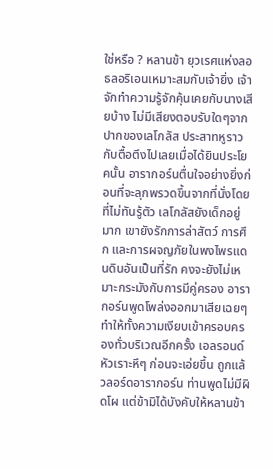ใช่หรือ ? หลานข้า ยุวเรศแห่งลอธลอริเอนเหมาะสมกับเจ้ายิ่ง เจ้าจักทำความรู้จักคุ้นเคยกับนางเสียบ้าง ไม่มีเสียงตอบรับใดๆจากปากของเลโกลัส ประสาทหูราวกับตื้อตึงไปเลยเมื่อได้ยินประโยคนั้น อารากอร์นตื่นใจอย่างยิ่งก่อนที่จะลุกพรวดขึ้นจากที่นั่งโดยที่ไม่ทันรู้ตัว เลโกลัสยังเด็กอยู่มาก เขายังรักการล่าสัตว์ การศึก และการผจญภัยในพงไพรแดนดินอันเป็นที่รัก คงจะยังไม่เหมาะกระมังกับการมีคู่ครอง อารากอร์นพูดโพล่งออกมาเสียเฉยๆ ทำให้ทั้งความเงียบเข้าครอบครองทั่วบริเวณอีกครั้ง เอลรอนด์หัวเราะหึๆ ก่อนจะเอ่ยขึ้น ถูกแล้วลอร์ดอารากอร์น ท่านพูดไม่มีผิดโผ แต่ข้ามิได้บังคับให้หลานข้า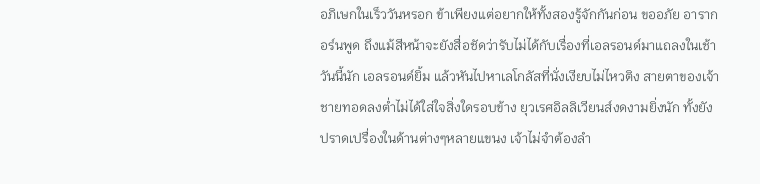อภิเษกในเร็ววันหรอก ข้าเพียงแต่อยากให้ทั้งสองรู้จักกันก่อน ขออภัย อารากอร์นพูด ถึงแม้สีหน้าจะยังสื่อชัดว่ารับไม่ได้กับเรื่องที่เอลรอนด์มาแถลงในเช้าวันนี้นัก เอลรอนด์ยิ้ม แล้วหันไปหาเลโกลัสที่นั่งเงียบไม่ไหวติง สายตาของเจ้าชายทอดลงต่ำไม่ได้ใส่ใจสิ่งใดรอบข้าง ยุวเรศอิลลิเวียนส์งดงามยิ่งนัก ทั้งยังปราดเปรื่องในด้านต่างๆหลายแขนง เจ้าไม่จำต้องลำ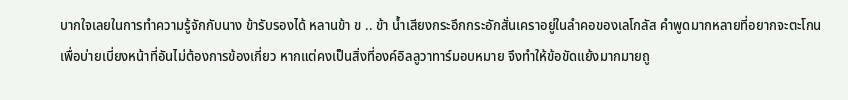บากใจเลยในการทำความรู้จักกับนาง ข้ารับรองได้ หลานข้า ข .. ข้า น้ำเสียงกระอึกกระอักสั่นเคราอยู่ในลำคอของเลโกลัส คำพูดมากหลายที่อยากจะตะโกนเพื่อบ่ายเบี่ยงหน้าที่อันไม่ต้องการข้องเกี่ยว หากแต่คงเป็นสิ่งที่องค์อิลลูวาทาร์มอบหมาย จึงทำให้ข้อขัดแย้งมากมายถู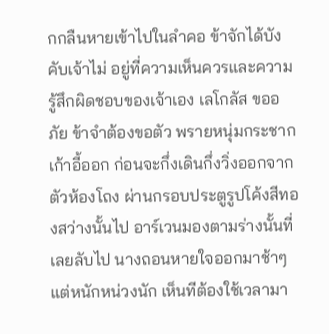กกลืนหายเข้าไปในลำคอ ข้าจักได้บังคับเจ้าไม่ อยู่ที่ความเห็นควรและความรู้สึกผิดชอบของเจ้าเอง เลโกลัส ขออภัย ข้าจำต้องขอตัว พรายหนุ่มกระชากเก้าอี้ออก ก่อนจะกึ่งเดินกึ่งวิ่งออกจากตัวห้องโถง ผ่านกรอบประตูรูปโค้งสีทองสว่างนั้นไป อาร์เวนมองตามร่างนั้นที่เลยลับไป นางถอนหายใจออกมาช้าๆ แต่หนักหน่วงนัก เห็นทีต้องใช้เวลามา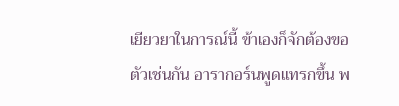เยียวยาในการณ์นี้ ข้าเองก็จักต้องขอตัวเช่นกัน อารากอร์นพูดแทรกขึ้น พ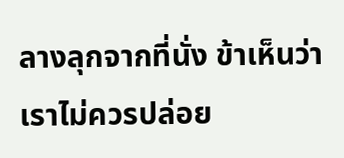ลางลุกจากที่นั่ง ข้าเห็นว่าเราไม่ควรปล่อย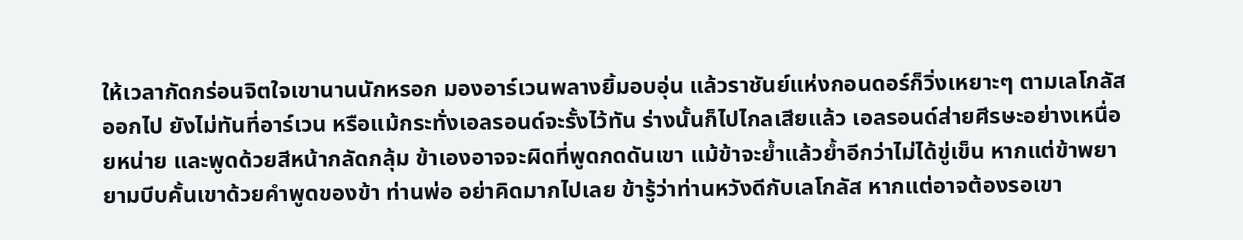ให้เวลากัดกร่อนจิตใจเขานานนักหรอก มองอาร์เวนพลางยิ้มอบอุ่น แล้วราชันย์แห่งกอนดอร์ก็วิ่งเหยาะๆ ตามเลโกลัสออกไป ยังไม่ทันที่อาร์เวน หรือแม้กระทั่งเอลรอนด์จะรั้งไว้ทัน ร่างนั้นก็ไปไกลเสียแล้ว เอลรอนด์ส่ายศีรษะอย่างเหนื่อยหน่าย และพูดด้วยสีหน้ากลัดกลุ้ม ข้าเองอาจจะผิดที่พูดกดดันเขา แม้ข้าจะย้ำแล้วย้ำอีกว่าไม่ได้ขู่เข็น หากแต่ข้าพยายามบีบคั้นเขาด้วยคำพูดของข้า ท่านพ่อ อย่าคิดมากไปเลย ข้ารู้ว่าท่านหวังดีกับเลโกลัส หากแต่อาจต้องรอเขา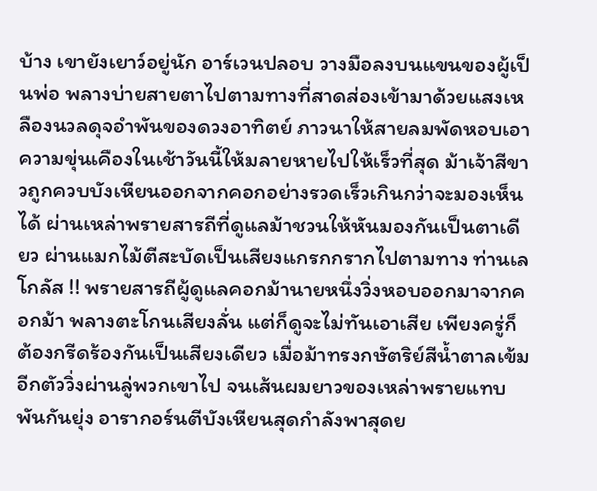บ้าง เขายังเยาว์อยู่นัก อาร์เวนปลอบ วางมือลงบนแขนของผู้เป็นพ่อ พลางบ่ายสายตาไปตามทางที่สาดส่องเข้ามาด้วยแสงเหลืองนวลดุจอำพันของดวงอาทิตย์ ภาวนาให้สายลมพัดหอบเอาความขุ่นเคืองในเช้าวันนี้ให้มลายหายไปให้เร็วที่สุด ม้าเจ้าสีขาวถูกควบบังเหียนออกจากคอกอย่างรวดเร็วเกินกว่าจะมองเห็นได้ ผ่านเหล่าพรายสารถีที่ดูแลม้าชวนให้หันมองกันเป็นตาเดียว ผ่านแมกไม้ตีสะบัดเป็นเสียงแกรกกรากไปตามทาง ท่านเลโกลัส !! พรายสารถีผู้ดูแลคอกม้านายหนึ่งวิ่งหอบออกมาจากคอกม้า พลางตะโกนเสียงลั่น แต่ก็ดูจะไม่ทันเอาเสีย เพียงครู่ก็ต้องกรีดร้องกันเป็นเสียงเดียว เมื่อม้าทรงกษัตริย์สีน้ำตาลเข้มอีกตัววิ่งผ่านลู่พวกเขาไป จนเส้นผมยาวของเหล่าพรายแทบพันกันยุ่ง อารากอร์นตีบังเหียนสุดกำลังพาสุดย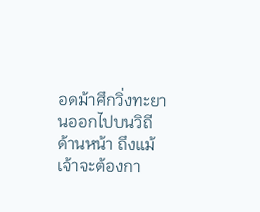อดม้าศึกวิ่งทะยานออกไปบนวิถีด้านหน้า ถึงแม้เจ้าจะต้องกา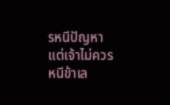รหนีปัญหา
แต่เจ้าไม่ควรหนีข้าเล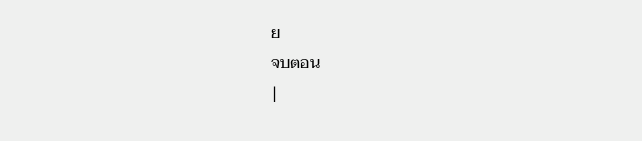ย
จบตอน
|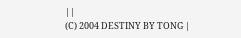||
(C) 2004 DESTINY BY TONG |